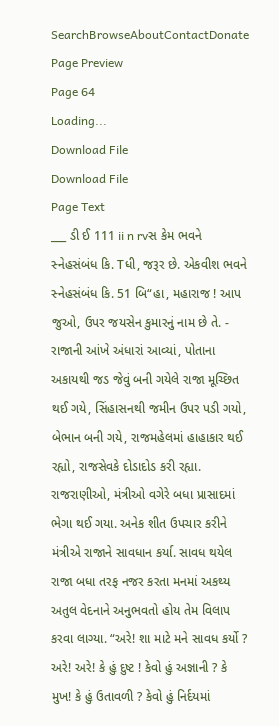SearchBrowseAboutContactDonate
Page Preview
Page 64
Loading...
Download File
Download File
Page Text
___ ડી ઈ 111 ii n rvસ કેમ ભવને સ્નેહસંબંધ કિ. Tધી, જરૂર છે. એકવીશ ભવને સ્નેહસંબંધ કિ. 51 બિ“હા, મહારાજ ! આપ જુઓ, ઉપર જયસેન કુમારનું નામ છે તે. - રાજાની આંખે અંધારાં આવ્યાં, પોતાના અકાયથી જડ જેવું બની ગયેલે રાજા મૂચ્છિત થઈ ગયે, સિંહાસનથી જમીન ઉપર પડી ગયો, બેભાન બની ગયે, રાજમહેલમાં હાહાકાર થઈ રહ્યો, રાજસેવકે દોડાદોડ કરી રહ્યા. રાજરાણીઓ, મંત્રીઓ વગેરે બધા પ્રાસાદમાં ભેગા થઈ ગયા. અનેક શીત ઉપચાર કરીને મંત્રીએ રાજાને સાવધાન કર્યા. સાવધ થયેલ રાજા બધા તરફ નજર કરતા મનમાં અકથ્ય અતુલ વેદનાને અનુભવતો હોય તેમ વિલાપ કરવા લાગ્યા. “અરે! શા માટે મને સાવધ કર્યો ? અરે! અરે! કે હું દુષ્ટ ! કેવો હું અજ્ઞાની ? કે મુખ! કે હું ઉતાવળી ? કેવો હું નિર્દયમાં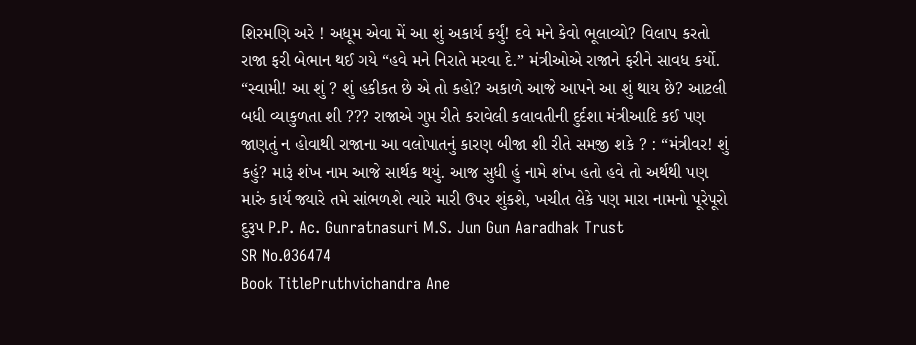શિરમણિ અરે ! અધૂમ એવા મેં આ શું અકાર્ય કર્યું! દવે મને કેવો ભૂલાવ્યો? વિલાપ કરતો રાજા ફરી બેભાન થઈ ગયે “હવે મને નિરાતે મરવા દે.” મંત્રીઓએ રાજાને ફરીને સાવધ કર્યો. “સ્વામી! આ શું ? શું હકીકત છે એ તો કહો? અકાળે આજે આપને આ શું થાય છે? આટલી બધી વ્યાકુળતા શી ??? રાજાએ ગુપ્ત રીતે કરાવેલી કલાવતીની દુર્દશા મંત્રીઆદિ કઈ પણ જાણતું ન હોવાથી રાજાના આ વલોપાતનું કારણ બીજા શી રીતે સમજી શકે ? : “મંત્રીવર! શું કહું? મારૂં શંખ નામ આજે સાર્થક થયું. આજ સુધી હું નામે શંખ હતો હવે તો અર્થથી પણ મારું કાર્ય જ્યારે તમે સાંભળશે ત્યારે મારી ઉપર શુંકશે, ખચીત લેકે પણ મારા નામનો પૂરેપૂરો દુરૂપ P.P. Ac. Gunratnasuri M.S. Jun Gun Aaradhak Trust
SR No.036474
Book TitlePruthvichandra Ane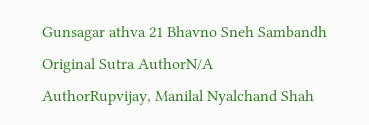Gunsagar athva 21 Bhavno Sneh Sambandh
Original Sutra AuthorN/A
AuthorRupvijay, Manilal Nyalchand Shah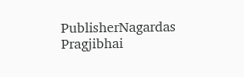PublisherNagardas Pragjibhai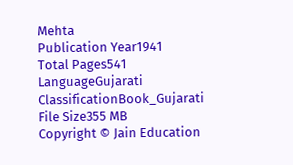Mehta
Publication Year1941
Total Pages541
LanguageGujarati
ClassificationBook_Gujarati
File Size355 MB
Copyright © Jain Education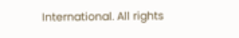International. All rights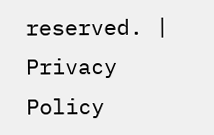reserved. | Privacy Policy